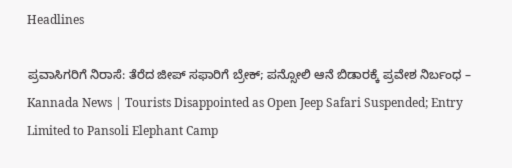Headlines

ಪ್ರವಾಸಿಗರಿಗೆ ನಿರಾಸೆ: ತೆರೆದ ಜೀಪ್ ಸಫಾರಿಗೆ ಬ್ರೇಕ್; ಪನ್ಸೋಲಿ ಆನೆ ಬಿಡಾರಕ್ಕೆ ಪ್ರವೇಶ ನಿರ್ಬಂಧ – Kannada News | Tourists Disappointed as Open Jeep Safari Suspended; Entry Limited to Pansoli Elephant Camp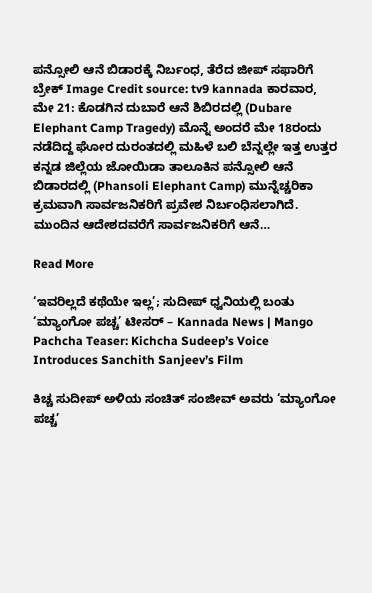ಪನ್ಸೋಲಿ ಆನೆ ಬಿಡಾರಕ್ಕೆ ನಿರ್ಬಂಧ, ತೆರೆದ ಜೀಪ್ ಸಫಾರಿಗೆ ಬ್ರೇಕ್ Image Credit source: tv9 kannada ಕಾರವಾರ, ಮೇ 21: ಕೊಡಗಿನ ದುಬಾರೆ ಆನೆ ಶಿಬಿರದಲ್ಲಿ (Dubare Elephant Camp Tragedy) ಮೊನ್ನೆ ಅಂದರೆ ಮೇ 18ರಂದು ನಡೆದಿದ್ದ ಘೋರ ದುರಂತದಲ್ಲಿ ಮಹಿಳೆ ಬಲಿ ಬೆನ್ನಲ್ಲೇ ಇತ್ತ ಉತ್ತರ ಕನ್ನಡ ಜಿಲ್ಲೆಯ ಜೋಯಿಡಾ ತಾಲೂಕಿನ ಪನ್ಸೋಲಿ ಆನೆ ಬಿಡಾರದಲ್ಲಿ (Phansoli Elephant Camp) ಮುನ್ನೆಚ್ಚರಿಕಾ ಕ್ರಮವಾಗಿ ಸಾರ್ವಜನಿಕರಿಗೆ ಪ್ರವೇಶ ನಿರ್ಬಂಧಿಸಲಾಗಿದೆ. ಮುಂದಿನ ಆದೇಶದವರೆಗೆ ಸಾರ್ವಜನಿಕರಿಗೆ ಆನೆ…

Read More

‘ಇವರಿಲ್ಲದೆ ಕಥೆಯೇ ಇಲ್ಲ’; ಸುದೀಪ್ ಧ್ವನಿಯಲ್ಲಿ ಬಂತು ‘ಮ್ಯಾಂಗೋ ಪಚ್ಚ’ ಟೀಸರ್ – Kannada News | Mango Pachcha Teaser: Kichcha Sudeep’s Voice Introduces Sanchith Sanjeev’s Film

ಕಿಚ್ಚ ಸುದೀಪ್ ಅಳಿಯ ಸಂಚಿತ್ ಸಂಜೀವ್ ಅವರು ‘ಮ್ಯಾಂಗೋ ಪಚ್ಚ’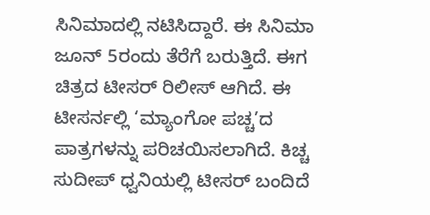ಸಿನಿಮಾದಲ್ಲಿ ನಟಿಸಿದ್ದಾರೆ. ಈ ಸಿನಿಮಾ ಜೂನ್ 5ರಂದು ತೆರೆಗೆ ಬರುತ್ತಿದೆ. ಈಗ ಚಿತ್ರದ ಟೀಸರ್ ರಿಲೀಸ್ ಆಗಿದೆ. ಈ ಟೀಸರ್ನಲ್ಲಿ ‘ಮ್ಯಾಂಗೋ ಪಚ್ಚ’ದ ಪಾತ್ರಗಳನ್ನು ಪರಿಚಯಿಸಲಾಗಿದೆ. ಕಿಚ್ಚ ಸುದೀಪ್ ಧ್ವನಿಯಲ್ಲಿ ಟೀಸರ್ ಬಂದಿದೆ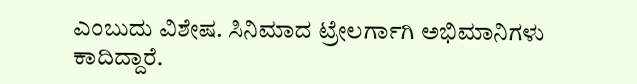ಎಂಬುದು ವಿಶೇಷ. ಸಿನಿಮಾದ ಟ್ರೇಲರ್ಗಾಗಿ ಅಭಿಮಾನಿಗಳು ಕಾದಿದ್ದಾರೆ.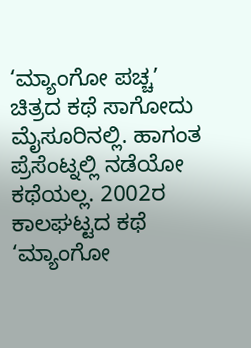‘ಮ್ಯಾಂಗೋ ಪಚ್ಚ’ ಚಿತ್ರದ ಕಥೆ ಸಾಗೋದು ಮೈಸೂರಿನಲ್ಲಿ. ಹಾಗಂತ ಪ್ರೆಸೆಂಟ್ನಲ್ಲಿ ನಡೆಯೋ ಕಥೆಯಲ್ಲ. 2002ರ ಕಾಲಘಟ್ಟದ ಕಥೆ ‘ಮ್ಯಾಂಗೋ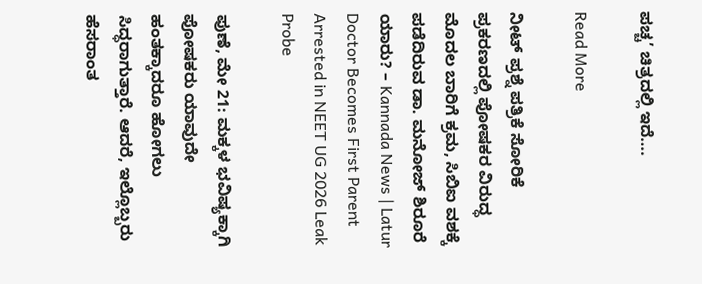ಪಚ್ಚ’ ಚಿತ್ರದಲ್ಲಿ ಇದೆ….

Read More

ನೀಟ್ ಪ್ರಶ್ನೆ ಪತ್ರಿಕೆ ಸೋರಿಕೆ ಪ್ರಕರಣದಲ್ಲಿ ಪೋಷಕರ ವಿರುದ್ಧ ಮೊದಲ ಬಾರಿಗೆ ಕ್ರಮ, ಸಿಬಿಐ ವಶಕ್ಕೆ ಪಡೆದಿರುವ ಡಾ. ಮನೋಜ್ ಶಿರೂರೆ ಯಾರು? – Kannada News | Latur Doctor Becomes First Parent Arrested in NEET UG 2026 Leak Probe

ಪುಣೆ, ಮೇ 21: ಮಕ್ಕಳ ಭವಿಷ್ಯಕ್ಕಾಗಿ ಪೋಷಕರು ಯಾವುದೇ ಹಂತಕ್ಕಾದರೂ ಹೋಗಲು ಸಿದ್ಧರಾಗುತ್ತಾರೆ. ಆದರೆ, ಇಲ್ಲೊಬ್ಬರು ಹೆಸರಾಂತ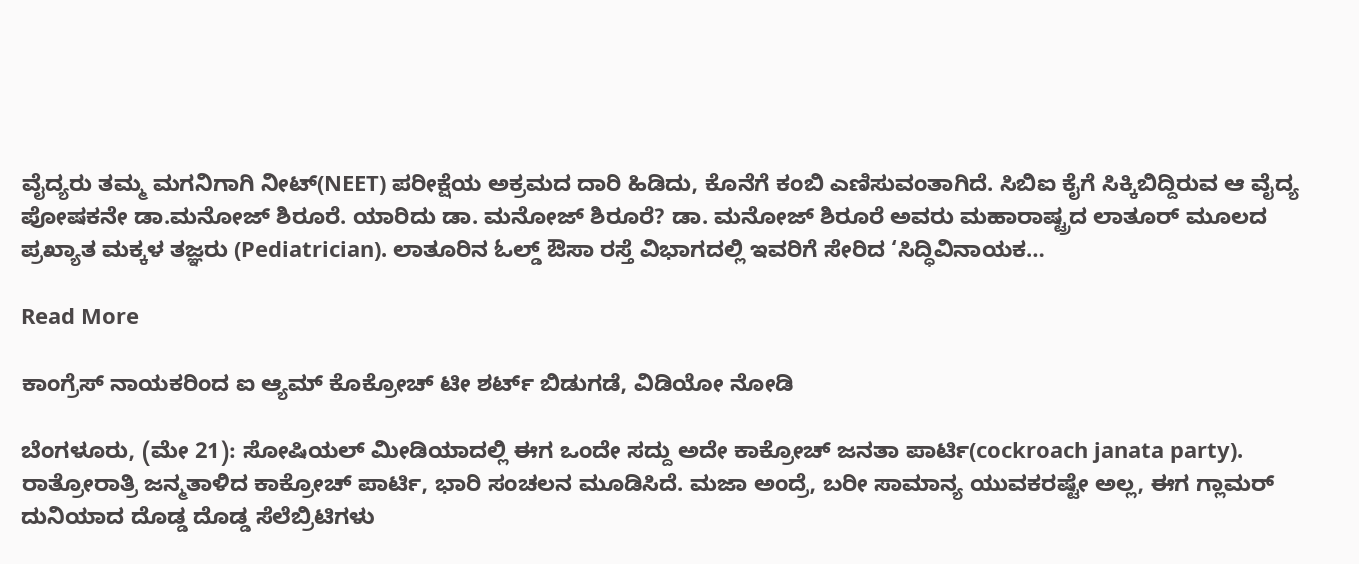ವೈದ್ಯರು ತಮ್ಮ ಮಗನಿಗಾಗಿ ನೀಟ್(NEET) ಪರೀಕ್ಷೆಯ ಅಕ್ರಮದ ದಾರಿ ಹಿಡಿದು, ಕೊನೆಗೆ ಕಂಬಿ ಎಣಿಸುವಂತಾಗಿದೆ. ಸಿಬಿಐ ಕೈಗೆ ಸಿಕ್ಕಿಬಿದ್ದಿರುವ ಆ ವೈದ್ಯ ಪೋಷಕನೇ ಡಾ.ಮನೋಜ್ ಶಿರೂರೆ. ಯಾರಿದು ಡಾ. ಮನೋಜ್ ಶಿರೂರೆ? ಡಾ. ಮನೋಜ್ ಶಿರೂರೆ ಅವರು ಮಹಾರಾಷ್ಟ್ರದ ಲಾತೂರ್ ಮೂಲದ ಪ್ರಖ್ಯಾತ ಮಕ್ಕಳ ತಜ್ಞರು (Pediatrician). ಲಾತೂರಿನ ಓಲ್ಡ್ ಔಸಾ ರಸ್ತೆ ವಿಭಾಗದಲ್ಲಿ ಇವರಿಗೆ ಸೇರಿದ ‘ಸಿದ್ಧಿವಿನಾಯಕ…

Read More

ಕಾಂಗ್ರೆಸ್ ನಾಯಕರಿಂದ ಐ ಆ್ಯಮ್ ಕೊಕ್ರೋಚ್ ಟೀ ಶರ್ಟ್ ಬಿಡುಗಡೆ, ವಿಡಿಯೋ ನೋಡಿ

ಬೆಂಗಳೂರು, (ಮೇ 21): ಸೋಷಿಯಲ್ ಮೀಡಿಯಾದಲ್ಲಿ ಈಗ ಒಂದೇ ಸದ್ದು ಅದೇ ಕಾಕ್ರೋಚ್ ಜನತಾ ಪಾರ್ಟಿ(cockroach janata party). ರಾತ್ರೋರಾತ್ರಿ ಜನ್ಮತಾಳಿದ ಕಾಕ್ರೋಚ್ ಪಾರ್ಟಿ, ಭಾರಿ ಸಂಚಲನ ಮೂಡಿಸಿದೆ. ಮಜಾ ಅಂದ್ರೆ, ಬರೀ ಸಾಮಾನ್ಯ ಯುವಕರಷ್ಟೇ ಅಲ್ಲ, ಈಗ ಗ್ಲಾಮರ್ ದುನಿಯಾದ ದೊಡ್ಡ ದೊಡ್ಡ ಸೆಲೆಬ್ರಿಟಿಗಳು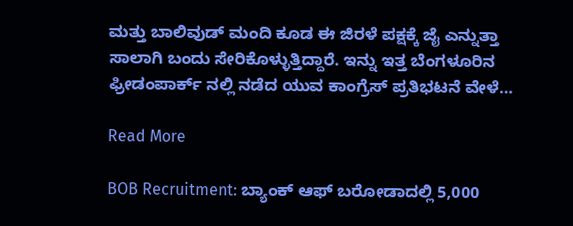ಮತ್ತು ಬಾಲಿವುಡ್ ಮಂದಿ ಕೂಡ ಈ ಜಿರಳೆ ಪಕ್ಷಕ್ಕೆ ಜೈ ಎನ್ನುತ್ತಾ ಸಾಲಾಗಿ ಬಂದು ಸೇರಿಕೊಳ್ಳುತ್ತಿದ್ದಾರೆ. ಇನ್ನು ಇತ್ತ ಬೆಂಗಳೂರಿನ ಫ್ರೀಡಂಪಾರ್ಕ್ ನಲ್ಲಿ ನಡೆದ ಯುವ ಕಾಂಗ್ರೆಸ್ ಪ್ರತಿಭಟನೆ ವೇಳೆ…

Read More

BOB Recruitment: ಬ್ಯಾಂಕ್ ಆಫ್ ಬರೋಡಾದಲ್ಲಿ 5,000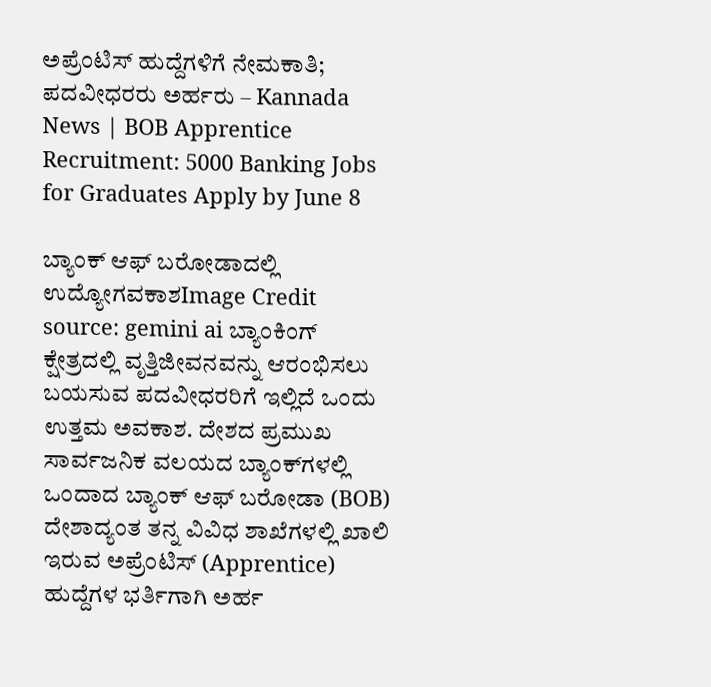ಅಪ್ರೆಂಟಿಸ್ ಹುದ್ದೆಗಳಿಗೆ ನೇಮಕಾತಿ; ಪದವೀಧರರು ಅರ್ಹರು – Kannada News | BOB Apprentice Recruitment: 5000 Banking Jobs for Graduates Apply by June 8

ಬ್ಯಾಂಕ್ ಆಫ್ ಬರೋಡಾದಲ್ಲಿ ಉದ್ಯೋಗವಕಾಶImage Credit source: gemini ai ಬ್ಯಾಂಕಿಂಗ್ ಕ್ಷೇತ್ರದಲ್ಲಿ ವೃತ್ತಿಜೀವನವನ್ನು ಆರಂಭಿಸಲು ಬಯಸುವ ಪದವೀಧರರಿಗೆ ಇಲ್ಲಿದೆ ಒಂದು ಉತ್ತಮ ಅವಕಾಶ. ದೇಶದ ಪ್ರಮುಖ ಸಾರ್ವಜನಿಕ ವಲಯದ ಬ್ಯಾಂಕ್‌ಗಳಲ್ಲಿ ಒಂದಾದ ಬ್ಯಾಂಕ್ ಆಫ್ ಬರೋಡಾ (BOB) ದೇಶಾದ್ಯಂತ ತನ್ನ ವಿವಿಧ ಶಾಖೆಗಳಲ್ಲಿ ಖಾಲಿ ಇರುವ ಅಪ್ರೆಂಟಿಸ್ (Apprentice) ಹುದ್ದೆಗಳ ಭರ್ತಿಗಾಗಿ ಅರ್ಹ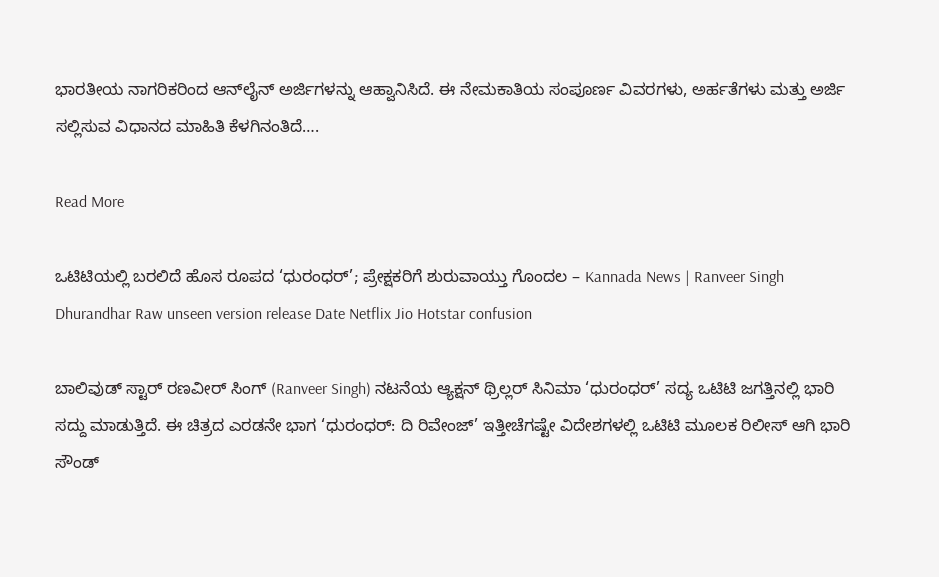ಭಾರತೀಯ ನಾಗರಿಕರಿಂದ ಆನ್‌ಲೈನ್ ಅರ್ಜಿಗಳನ್ನು ಆಹ್ವಾನಿಸಿದೆ. ಈ ನೇಮಕಾತಿಯ ಸಂಪೂರ್ಣ ವಿವರಗಳು, ಅರ್ಹತೆಗಳು ಮತ್ತು ಅರ್ಜಿ ಸಲ್ಲಿಸುವ ವಿಧಾನದ ಮಾಹಿತಿ ಕೆಳಗಿನಂತಿದೆ….

Read More

ಒಟಿಟಿಯಲ್ಲಿ ಬರಲಿದೆ ಹೊಸ ರೂಪದ ‘ಧುರಂಧರ್’; ಪ್ರೇಕ್ಷಕರಿಗೆ ಶುರುವಾಯ್ತು ಗೊಂದಲ – Kannada News | Ranveer Singh Dhurandhar Raw unseen version release Date Netflix Jio Hotstar confusion

ಬಾಲಿವುಡ್ ಸ್ಟಾರ್ ರಣವೀರ್ ಸಿಂಗ್ (Ranveer Singh) ನಟನೆಯ ಆ್ಯಕ್ಷನ್ ಥ್ರಿಲ್ಲರ್ ಸಿನಿಮಾ ‘ಧುರಂಧರ್’ ಸದ್ಯ ಒಟಿಟಿ ಜಗತ್ತಿನಲ್ಲಿ ಭಾರಿ ಸದ್ದು ಮಾಡುತ್ತಿದೆ. ಈ ಚಿತ್ರದ ಎರಡನೇ ಭಾಗ ‘ಧುರಂಧರ್: ದಿ ರಿವೇಂಜ್’ ಇತ್ತೀಚೆಗಷ್ಟೇ ವಿದೇಶಗಳಲ್ಲಿ ಒಟಿಟಿ ಮೂಲಕ ರಿಲೀಸ್ ಆಗಿ ಭಾರಿ ಸೌಂಡ್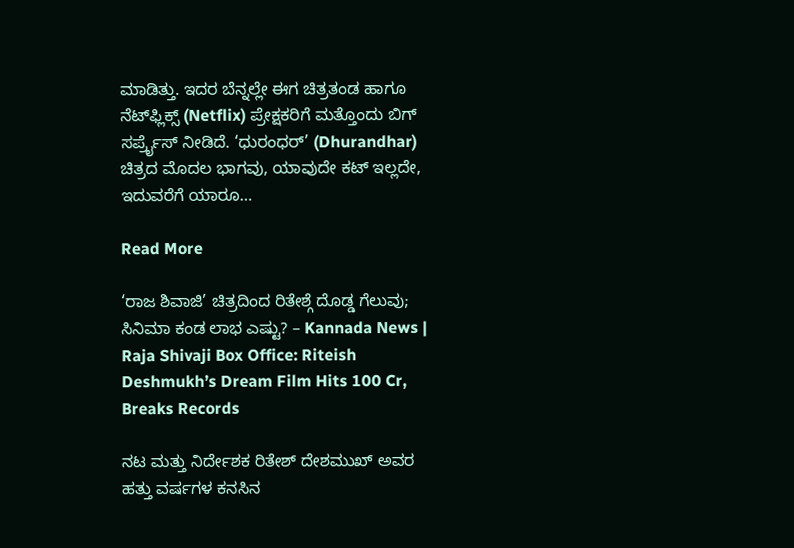ಮಾಡಿತ್ತು. ಇದರ ಬೆನ್ನಲ್ಲೇ ಈಗ ಚಿತ್ರತಂಡ ಹಾಗೂ ನೆಟ್‌ಫ್ಲಿಕ್ಸ್ (Netflix) ಪ್ರೇಕ್ಷಕರಿಗೆ ಮತ್ತೊಂದು ಬಿಗ್ ಸರ್ಪ್ರೈಸ್ ನೀಡಿದೆ. ‘ಧುರಂಧರ್’ (Dhurandhar) ಚಿತ್ರದ ಮೊದಲ ಭಾಗವು, ಯಾವುದೇ ಕಟ್‌ ಇಲ್ಲದೇ, ಇದುವರೆಗೆ ಯಾರೂ…

Read More

‘ರಾಜ ಶಿವಾಜಿ’ ಚಿತ್ರದಿಂದ ರಿತೇಶ್ಗೆ ದೊಡ್ಡ ಗೆಲುವು; ಸಿನಿಮಾ ಕಂಡ ಲಾಭ ಎಷ್ಟು? – Kannada News | Raja Shivaji Box Office: Riteish Deshmukh’s Dream Film Hits 100 Cr, Breaks Records

ನಟ ಮತ್ತು ನಿರ್ದೇಶಕ ರಿತೇಶ್ ದೇಶಮುಖ್ ಅವರ ಹತ್ತು ವರ್ಷಗಳ ಕನಸಿನ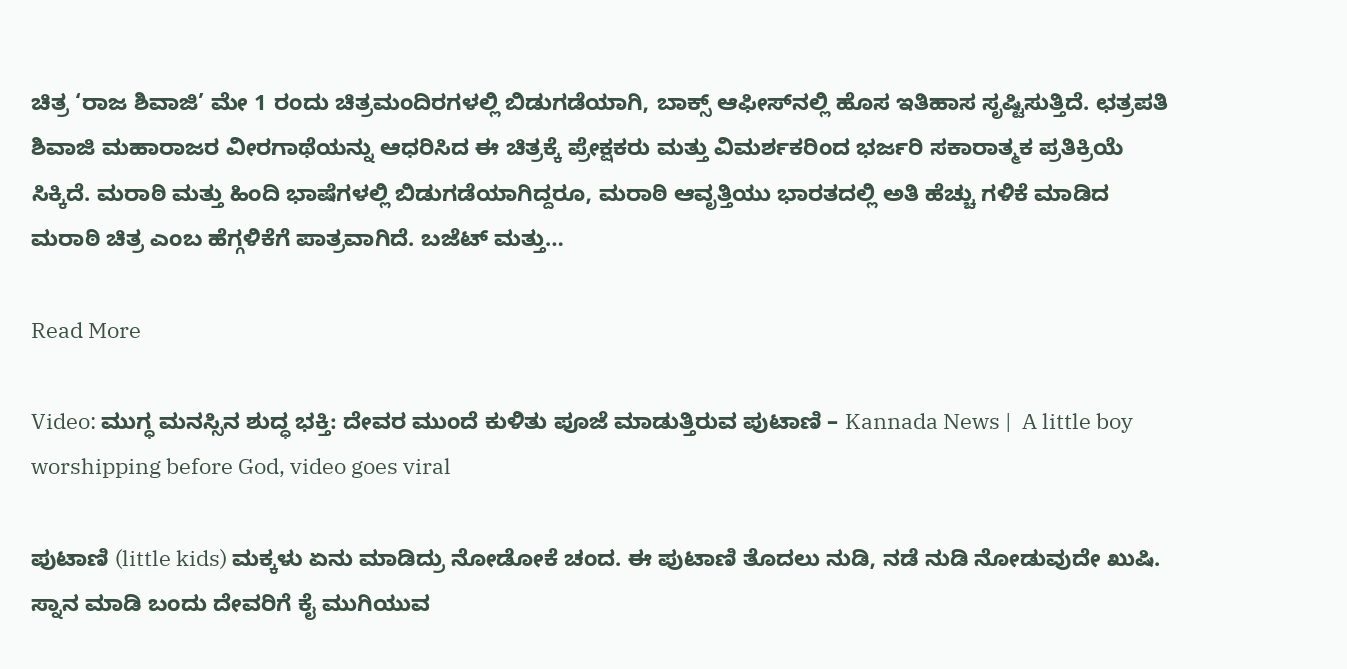ಚಿತ್ರ ‘ರಾಜ ಶಿವಾಜಿ’ ಮೇ 1 ರಂದು ಚಿತ್ರಮಂದಿರಗಳಲ್ಲಿ ಬಿಡುಗಡೆಯಾಗಿ, ಬಾಕ್ಸ್ ಆಫೀಸ್‌ನಲ್ಲಿ ಹೊಸ ಇತಿಹಾಸ ಸೃಷ್ಟಿಸುತ್ತಿದೆ. ಛತ್ರಪತಿ ಶಿವಾಜಿ ಮಹಾರಾಜರ ವೀರಗಾಥೆಯನ್ನು ಆಧರಿಸಿದ ಈ ಚಿತ್ರಕ್ಕೆ ಪ್ರೇಕ್ಷಕರು ಮತ್ತು ವಿಮರ್ಶಕರಿಂದ ಭರ್ಜರಿ ಸಕಾರಾತ್ಮಕ ಪ್ರತಿಕ್ರಿಯೆ ಸಿಕ್ಕಿದೆ. ಮರಾಠಿ ಮತ್ತು ಹಿಂದಿ ಭಾಷೆಗಳಲ್ಲಿ ಬಿಡುಗಡೆಯಾಗಿದ್ದರೂ, ಮರಾಠಿ ಆವೃತ್ತಿಯು ಭಾರತದಲ್ಲಿ ಅತಿ ಹೆಚ್ಚು ಗಳಿಕೆ ಮಾಡಿದ ಮರಾಠಿ ಚಿತ್ರ ಎಂಬ ಹೆಗ್ಗಳಿಕೆಗೆ ಪಾತ್ರವಾಗಿದೆ. ಬಜೆಟ್ ಮತ್ತು…

Read More

Video: ಮುಗ್ಧ ಮನಸ್ಸಿನ ಶುದ್ಧ ಭಕ್ತಿ: ದೇವರ ಮುಂದೆ ಕುಳಿತು ಪೂಜೆ ಮಾಡುತ್ತಿರುವ ಪುಟಾಣಿ – Kannada News |  A little boy worshipping before God, video goes viral

ಪುಟಾಣಿ (little kids) ಮಕ್ಕಳು ಏನು ಮಾಡಿದ್ರು ನೋಡೋಕೆ ಚಂದ. ಈ ಪುಟಾಣಿ ತೊದಲು ನುಡಿ, ನಡೆ ನುಡಿ ನೋಡುವುದೇ ಖುಷಿ. ಸ್ನಾನ ಮಾಡಿ ಬಂದು ದೇವರಿಗೆ ಕೈ ಮುಗಿಯುವ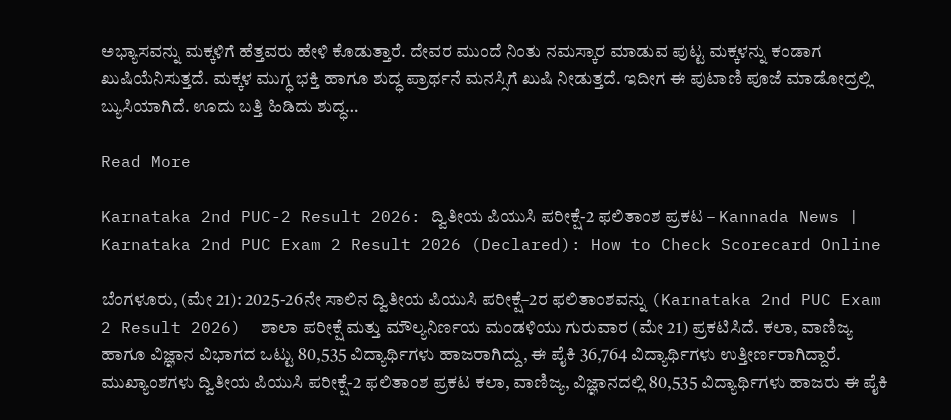ಅಭ್ಯಾಸವನ್ನು ಮಕ್ಕಳಿಗೆ ಹೆತ್ತವರು ಹೇಳಿ ಕೊಡುತ್ತಾರೆ. ದೇವರ ಮುಂದೆ ನಿಂತು ನಮಸ್ಕಾರ ಮಾಡುವ ಪುಟ್ಟ ಮಕ್ಕಳನ್ನು ಕಂಡಾಗ ಖುಷಿಯೆನಿಸುತ್ತದೆ. ಮಕ್ಕಳ ಮುಗ್ಧ ಭಕ್ತಿ ಹಾಗೂ ಶುದ್ಧ ಪ್ರಾರ್ಥನೆ ಮನಸ್ಸಿಗೆ ಖುಷಿ ನೀಡುತ್ತದೆ. ಇದೀಗ ಈ ಪುಟಾಣಿ ಪೂಜೆ ಮಾಡೋದ್ರಲ್ಲಿ ಬ್ಯುಸಿಯಾಗಿದೆ. ಊದು ಬತ್ತಿ ಹಿಡಿದು ಶುದ್ಧ…

Read More

Karnataka 2nd PUC-2 Result 2026: ದ್ವಿತೀಯ ಪಿಯುಸಿ ಪರೀಕ್ಷೆ-2 ಫಲಿತಾಂಶ ಪ್ರಕಟ – Kannada News | Karnataka 2nd PUC Exam 2 Result 2026 (Declared): How to Check Scorecard Online

ಬೆಂಗಳೂರು, (ಮೇ 21): 2025-26ನೇ ಸಾಲಿನ ದ್ವಿತೀಯ ಪಿಯುಸಿ ಪರೀಕ್ಷೆ–2ರ ಫಲಿತಾಂಶವನ್ನು (Karnataka 2nd PUC Exam 2 Result 2026)  ಶಾಲಾ ಪರೀಕ್ಷೆ ಮತ್ತು ಮೌಲ್ಯನಿರ್ಣಯ ಮಂಡಳಿಯು ಗುರುವಾರ (ಮೇ 21) ಪ್ರಕಟಿಸಿದೆ. ಕಲಾ, ವಾಣಿಜ್ಯ ಹಾಗೂ ವಿಜ್ಞಾನ ವಿಭಾಗದ ಒಟ್ಟು 80,535 ವಿದ್ಯಾರ್ಥಿಗಳು ಹಾಜರಾಗಿದ್ದು, ಈ ಪೈಕಿ 36,764 ವಿದ್ಯಾರ್ಥಿಗಳು ಉತ್ತೀರ್ಣರಾಗಿದ್ದಾರೆ. ಮುಖ್ಯಾಂಶಗಳು ದ್ವಿತೀಯ ಪಿಯುಸಿ ಪರೀಕ್ಷೆ-2 ಫಲಿತಾಂಶ ಪ್ರಕಟ ಕಲಾ, ವಾಣಿಜ್ಯ, ವಿಜ್ಞಾನದಲ್ಲಿ 80,535 ವಿದ್ಯಾರ್ಥಿಗಳು ಹಾಜರು ಈ ಪೈಕಿ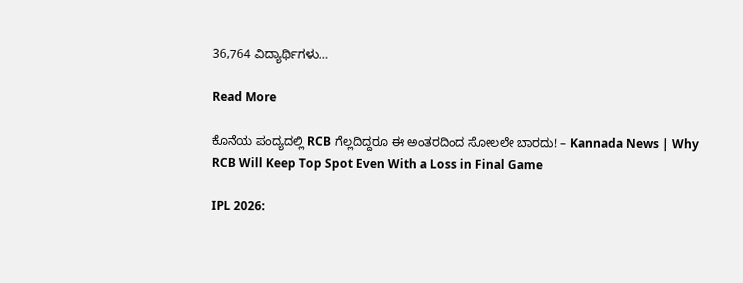36,764 ವಿದ್ಯಾರ್ಥಿಗಳು…

Read More

ಕೊನೆಯ ಪಂದ್ಯದಲ್ಲಿ RCB ಗೆಲ್ಲದಿದ್ದರೂ ಈ ಅಂತರದಿಂದ ಸೋಲಲೇ ಬಾರದು! – Kannada News | Why RCB Will Keep Top Spot Even With a Loss in Final Game

IPL 2026: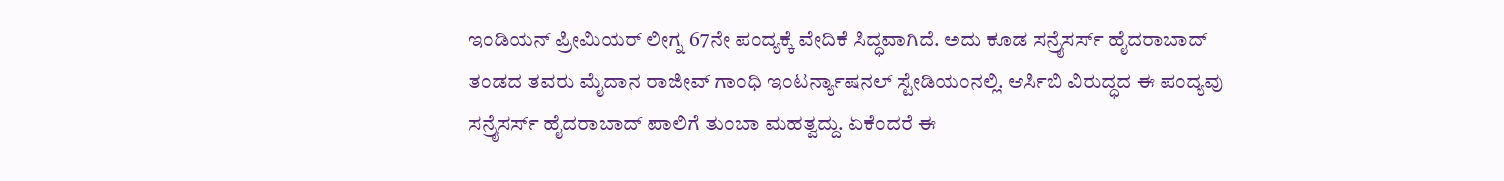ಇಂಡಿಯನ್ ಪ್ರೀಮಿಯರ್ ಲೀಗ್ನ 67ನೇ ಪಂದ್ಯಕ್ಕೆ ವೇದಿಕೆ ಸಿದ್ಧವಾಗಿದೆ. ಅದು ಕೂಡ ಸನ್ರೈಸರ್ಸ್ ಹೈದರಾಬಾದ್ ತಂಡದ ತವರು ಮೈದಾನ ರಾಜೀವ್ ಗಾಂಧಿ ಇಂಟರ್ನ್ಯಾಷನಲ್ ಸ್ಟೇಡಿಯಂನಲ್ಲಿ. ಆರ್ಸಿಬಿ ವಿರುದ್ಧದ ಈ ಪಂದ್ಯವು ಸನ್ರೈಸರ್ಸ್ ಹೈದರಾಬಾದ್ ಪಾಲಿಗೆ ತುಂಬಾ ಮಹತ್ವದ್ದು. ಏಕೆಂದರೆ ಈ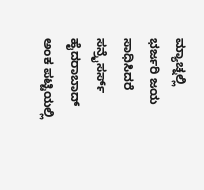ಮ್ಯಾಚ್ನಲ್ಲಿ ಭರ್ಜರಿ ಜಯ ಸಾಧಿಸಿದರೆ ಸನ್ರೈಸರ್ಸ್ ಹೈದರಾಬಾದ್ ಅಂಕ ಪಟ್ಟಿಯಲ್ಲಿ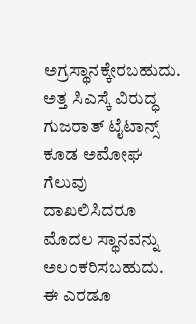ಅಗ್ರಸ್ಥಾನಕ್ಕೇರಬಹುದು. ಅತ್ತ ಸಿಎಸ್ಕೆ ವಿರುದ್ಧ ಗುಜರಾತ್ ಟೈಟಾನ್ಸ್ ಕೂಡ ಅಮೋಘ ಗೆಲುವು ದಾಖಲಿಸಿದರೂ ಮೊದಲ ಸ್ಥಾನವನ್ನು ಅಲಂಕರಿಸಬಹುದು. ಈ ಎರಡೂ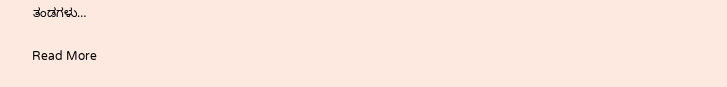ತಂಡಗಳು…

Read More